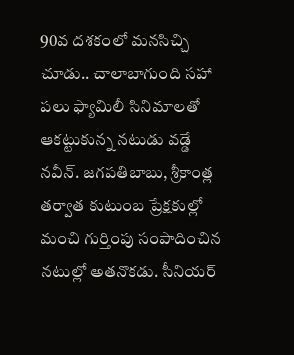90వ దశకంలో మనసిచ్చి చూడు.. చాలాబాగుంది సహా పలు ఫ్యామిలీ సినిమాలతో ఆకట్టుకున్న నటుడు వడ్డే నవీన్. జగపతిబాబు, శ్రీకాంత్ల తర్వాత కుటుంబ ప్రేక్షకుల్లో మంచి గుర్తింపు సంపాదించిన నటుల్లో అతనొకడు. సీనియర్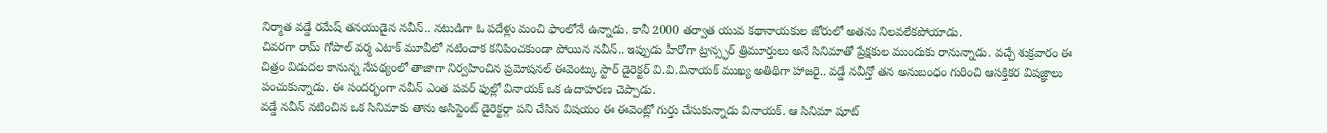నిర్మాత వడ్డే రమేష్ తనయుడైన నవీన్.. నటుడిగా ఓ పదేళ్లు మంచి ఫాంలోనే ఉన్నాడు. కానీ 2000 తర్వాత యువ కథానాయకుల జోరులో అతను నిలవలేకపోయాడు.
చివరగా రామ్ గోపాల్ వర్మ ఎటాక్ మూవీలో నటించాక కనిపించకుండా పోయిన నవీన్.. ఇప్పుడు హీరోగా ట్రాన్స్ఫర్ త్రిమూర్తులు అనే సినిమాతో ప్రేక్షకుల ముందుకు రానున్నాడు. వచ్చే శుక్రవారం ఈ చిత్రం విడుదల కానున్న నేపథ్యంలో తాజాగా నిర్వహించిన ప్రమోషనల్ ఈవెంట్కు స్టార్ డైరెక్టర్ వి.వి.వినాయక్ ముఖ్య అతిథిగా హాజరై.. వడ్డే నవీన్తో తన అనుబంధం గురించి ఆసక్తికర విషజ్ఞాలు పంచుకున్నాడు. ఈ సందర్భంగా నవీన్ ఎంత పవర్ ఫుల్లో వినాయక్ ఒక ఉదాహరణ చెప్పాడు.
వడ్డే నవీన్ నటించిన ఒక సినిమాకు తాను అసిస్టెంట్ డైరెక్టర్గా పని చేసిన విషయం ఈ ఈవెంట్లో గుర్తు చేసుకున్నాడు వినాయక్. ఆ సినిమా షూట్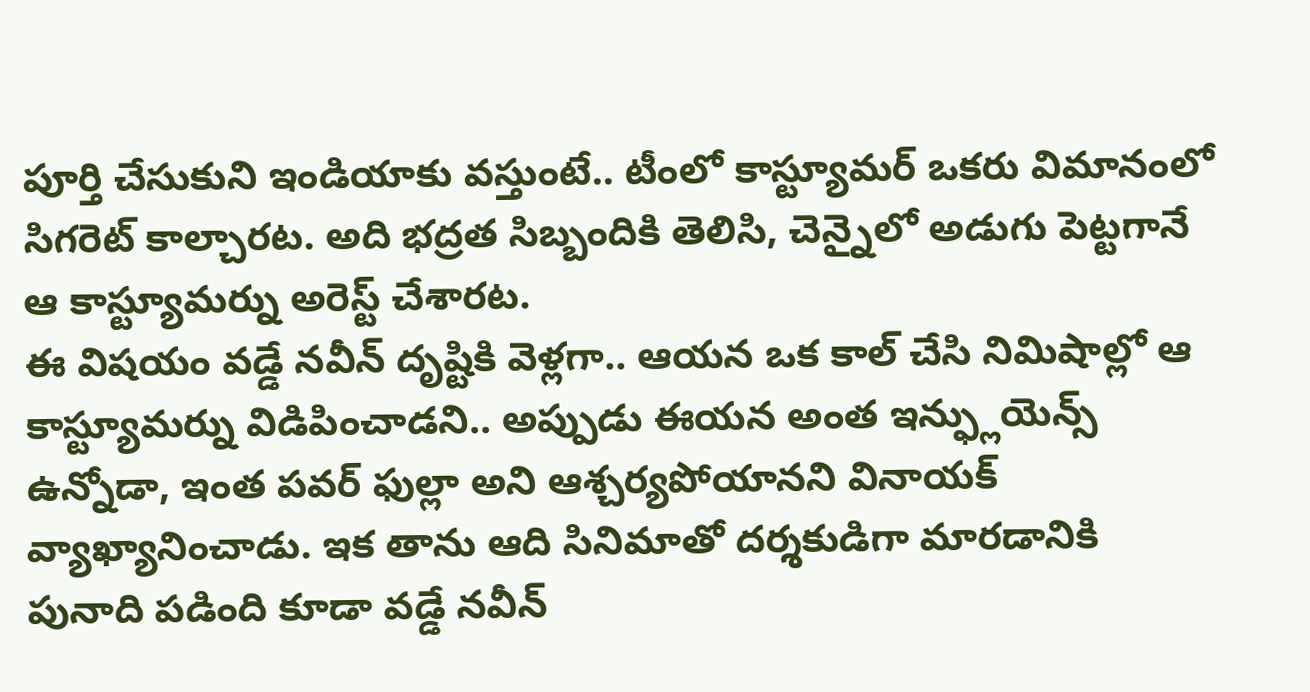పూర్తి చేసుకుని ఇండియాకు వస్తుంటే.. టీంలో కాస్ట్యూమర్ ఒకరు విమానంలో సిగరెట్ కాల్చారట. అది భద్రత సిబ్బందికి తెలిసి, చెన్నైలో అడుగు పెట్టగానే ఆ కాస్ట్యూమర్ను అరెస్ట్ చేశారట.
ఈ విషయం వడ్డే నవీన్ దృష్టికి వెళ్లగా.. ఆయన ఒక కాల్ చేసి నిమిషాల్లో ఆ కాస్ట్యూమర్ను విడిపించాడని.. అప్పుడు ఈయన అంత ఇన్ఫ్లుయెన్స్ ఉన్నోడా, ఇంత పవర్ ఫుల్లా అని ఆశ్చర్యపోయానని వినాయక్ వ్యాఖ్యానించాడు. ఇక తాను ఆది సినిమాతో దర్శకుడిగా మారడానికి పునాది పడింది కూడా వడ్డే నవీన్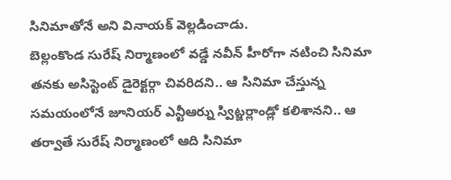సినిమాతోనే అని వినాయక్ వెల్లడించాడు.
బెల్లంకొండ సురేష్ నిర్మాణంలో వడ్డే నవీన్ హీరోగా నటించి సినిమా తనకు అసిస్టెంట్ డైరెక్టర్గా చివరిదని.. ఆ సినిమా చేస్తున్న సమయంలోనే జూనియర్ ఎన్టీఆర్ను స్విట్జర్లాండ్లో కలిశానని.. ఆ తర్వాతే సురేష్ నిర్మాణంలో ఆది సినిమా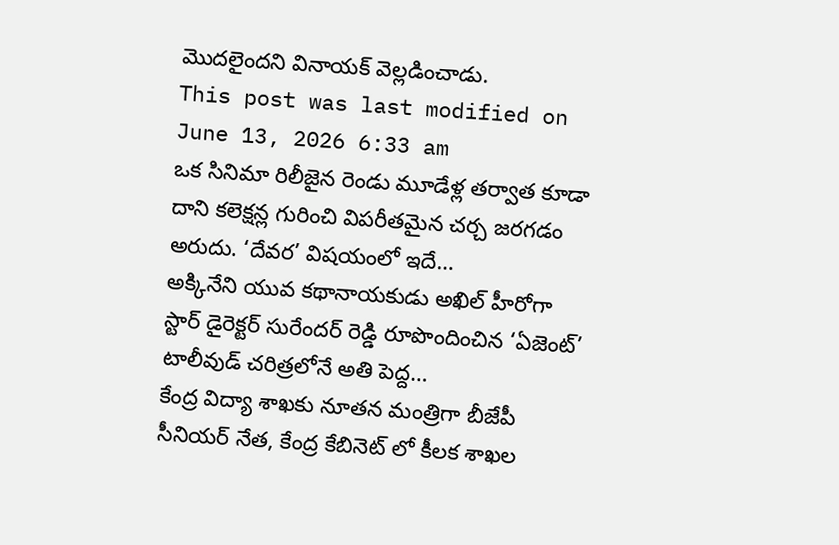మొదలైందని వినాయక్ వెల్లడించాడు.
This post was last modified on June 13, 2026 6:33 am
ఒక సినిమా రిలీజైన రెండు మూడేళ్ల తర్వాత కూడా దాని కలెక్షన్ల గురించి విపరీతమైన చర్చ జరగడం అరుదు. ‘దేవర’ విషయంలో ఇదే…
అక్కినేని యువ కథానాయకుడు అఖిల్ హీరోగా స్టార్ డైరెక్టర్ సురేందర్ రెడ్డి రూపొందించిన ‘ఏజెంట్’ టాలీవుడ్ చరిత్రలోనే అతి పెద్ద…
కేంద్ర విద్యా శాఖకు నూతన మంత్రిగా బీజేపీ సీనియర్ నేత, కేంద్ర కేబినెట్ లో కీలక శాఖల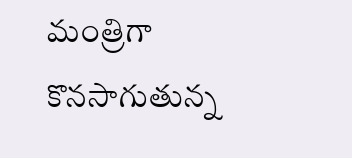మంత్రిగా కొనసాగుతున్న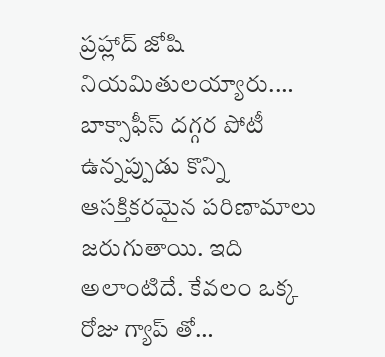ప్రహ్లాద్ జోషి నియమితులయ్యారు.…
బాక్సాఫీస్ దగ్గర పోటీ ఉన్నప్పుడు కొన్ని ఆసక్తికరమైన పరిణామాలు జరుగుతాయి. ఇది అలాంటిదే. కేవలం ఒక్క రోజు గ్యాప్ తో…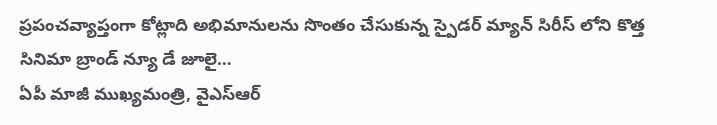ప్రపంచవ్యాప్తంగా కోట్లాది అభిమానులను సొంతం చేసుకున్న స్పైడర్ మ్యాన్ సిరీస్ లోని కొత్త సినిమా బ్రాండ్ న్యూ డే జూలై…
ఏపీ మాజీ ముఖ్యమంత్రి, వైఎస్ఆర్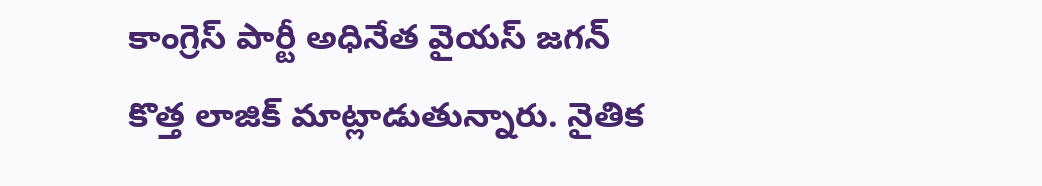కాంగ్రెస్ పార్టీ అధినేత వైయస్ జగన్ కొత్త లాజిక్ మాట్లాడుతున్నారు. నైతిక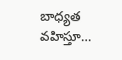బాధ్యత వహిస్తూ…